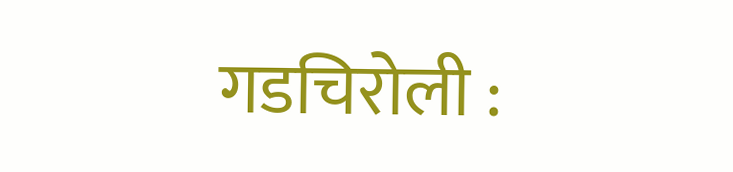गडचिरोली :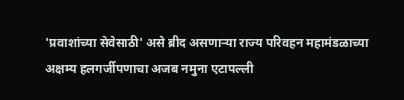'प्रवाशांच्या सेवेसाठी' असे ब्रीद असणाऱ्या राज्य परिवहन महामंडळाच्या अक्षम्य हलगर्जीपणाचा अजब नमुना एटापल्ली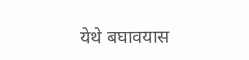येथे बघावयास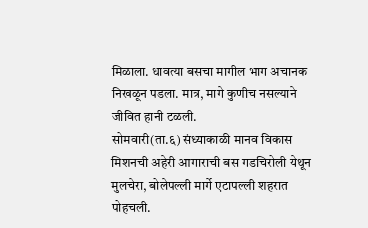मिळाला. धावत्या बसचा मागील भाग अचानक निखळून पडला. मात्र, मागे कुणीच नसल्याने जीवित हानी टळली.
सोमवारी(ता.६) संध्याकाळी मानव विकास मिशनची अहेरी आगाराची बस गडचिरोली येथून मुलचेरा, बोलेपल्ली मार्गे एटापल्ली शहरात पोहचली.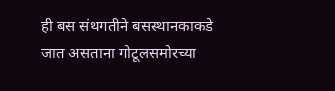ही बस संथगतीने बसस्थानकाकडे जात असताना गोटूलसमोरच्या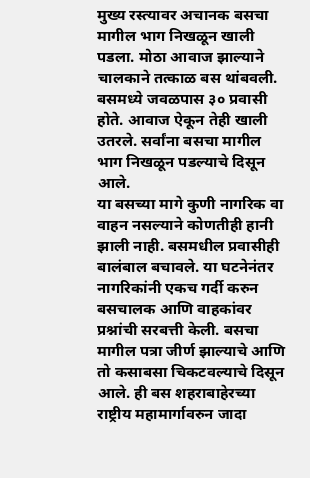मुख्य रस्त्यावर अचानक बसचा मागील भाग निखळून खाली पडला. मोठा आवाज झाल्याने चालकाने तत्काळ बस थांबवली. बसमध्ये जवळपास ३० प्रवासी होते. आवाज ऐकून तेही खाली उतरले. सर्वांना बसचा मागील भाग निखळून पडल्याचे दिसून आले.
या बसच्या मागे कुणी नागरिक वा वाहन नसल्याने कोणतीही हानी झाली नाही. बसमधील प्रवासीही बालंबाल बचावले. या घटनेनंतर नागरिकांनी एकच गर्दी करुन बसचालक आणि वाहकांवर प्रश्नांची सरबत्ती केली. बसचा मागील पत्रा जीर्ण झाल्याचे आणि तो कसाबसा चिकटवल्याचे दिसून आले. ही बस शहराबाहेरच्या राष्ट्रीय महामार्गावरुन जादा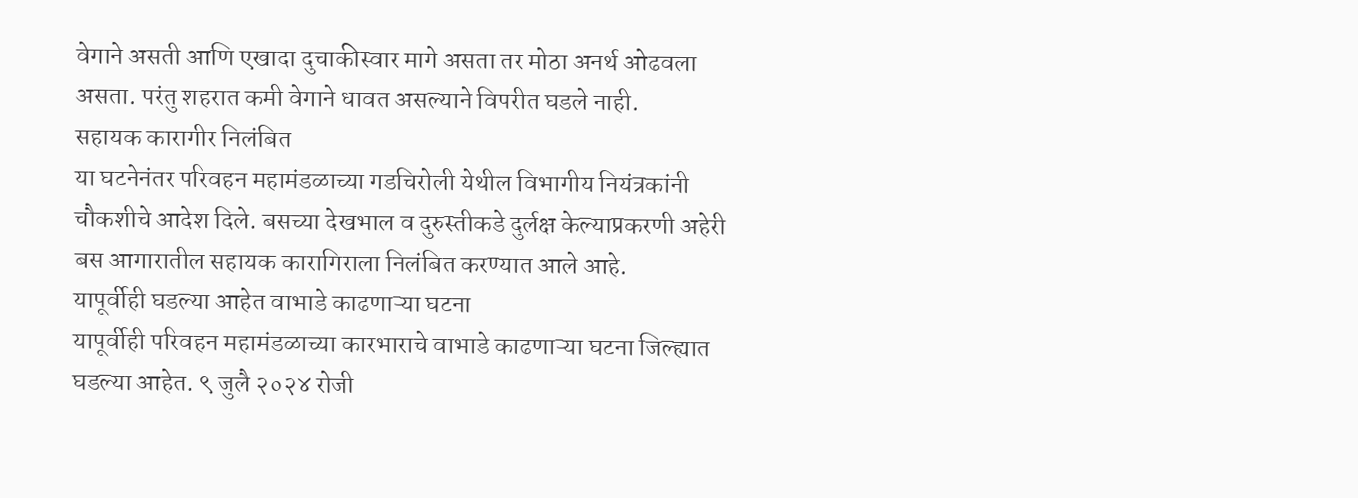वेगाने असती आणि एखादा दुचाकीस्वार मागे असता तर मोठा अनर्थ ओढवला असता. परंतु शहरात कमी वेगाने धावत असल्याने विपरीत घडले नाही.
सहायक कारागीर निलंबित
या घटनेनंतर परिवहन महामंडळाच्या गडचिरोली येथील विभागीय नियंत्रकांनी चौकशीचे आदेश दिले. बसच्या देखभाल व दुरुस्तीकडे दुर्लक्ष केल्याप्रकरणी अहेरी बस आगारातील सहायक कारागिराला निलंबित करण्यात आले आहे.
यापूर्वीही घडल्या आहेत वाभाडे काढणाऱ्या घटना
यापूर्वीही परिवहन महामंडळाच्या कारभाराचे वाभाडे काढणाऱ्या घटना जिल्ह्यात घडल्या आहेत. ९ जुलै २०२४ रोजी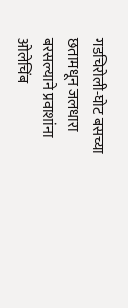गडचिरोली-घोट बसच्या छतामधून जलधारा बरसल्याने प्रवाशांना ओलेचिंब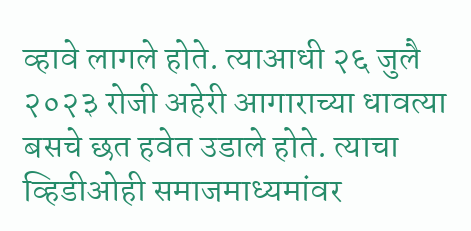व्हावे लागले होते. त्याआधी २६ जुलै २०२३ रोजी अहेरी आगाराच्या धावत्या बसचे छत हवेत उडाले होते. त्याचा व्हिडीओही समाजमाध्यमांवर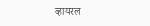व्हायरल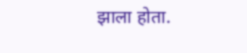झाला होता.